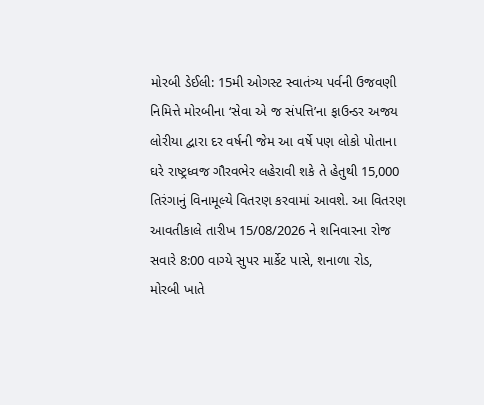મોરબી ડેઈલી: 15મી ઓગસ્ટ સ્વાતંત્ર્ય પર્વની ઉજવણી નિમિત્તે મોરબીના ‘સેવા એ જ સંપત્તિ’ના ફાઉન્ડર અજય લોરીયા દ્વારા દર વર્ષની જેમ આ વર્ષે પણ લોકો પોતાના ઘરે રાષ્ટ્રધ્વજ ગૌરવભેર લહેરાવી શકે તે હેતુથી 15,000 તિરંગાનું વિનામૂલ્યે વિતરણ કરવામાં આવશે. આ વિતરણ આવતીકાલે તારીખ 15/08/2026 ને શનિવારના રોજ સવારે 8:00 વાગ્યે સુપર માર્કેટ પાસે, શનાળા રોડ, મોરબી ખાતે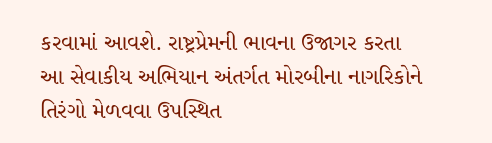કરવામાં આવશે. રાષ્ટ્રપ્રેમની ભાવના ઉજાગર કરતા આ સેવાકીય અભિયાન અંતર્ગત મોરબીના નાગરિકોને તિરંગો મેળવવા ઉપસ્થિત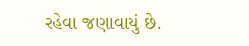રહેવા જણાવાયું છે.